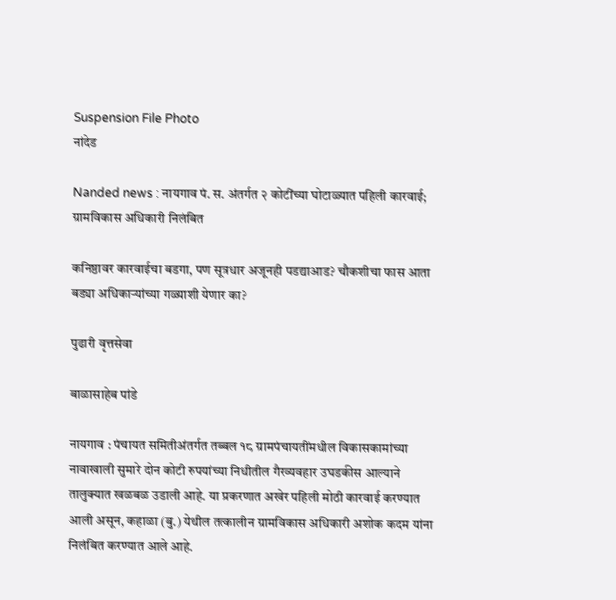Suspension File Photo
नांदेड

Nanded news : नायगाव पं. स. अंतर्गत २ कोटींच्या घोटाळ्यात पहिली कारवाई; ग्रामविकास अधिकारी निलंबित

कनिष्ठावर कारवाईचा बडगा, पण सूत्रधार अजूनही पडद्याआड? चौकशीचा फास आता बड्या अधिकाऱ्यांच्या गळ्याशी येणार का?

पुढारी वृत्तसेवा

बाळासाहेब पांडे

नायगाव : पंचायत समितीअंतर्गत तब्बल १८ ग्रामपंचायतींमधील विकासकामांच्या नावाखाली सुमारे दोन कोटी रुपयांच्या निधीतील गैरव्यवहार उघडकीस आल्याने तालुक्यात खळबळ उडाली आहे. या प्रकरणात अखेर पहिली मोठी कारवाई करण्यात आली असून, कहाळा (बु.) येथील तत्कालीन ग्रामविकास अधिकारी अशोक कदम यांना निलंबित करण्यात आले आहे.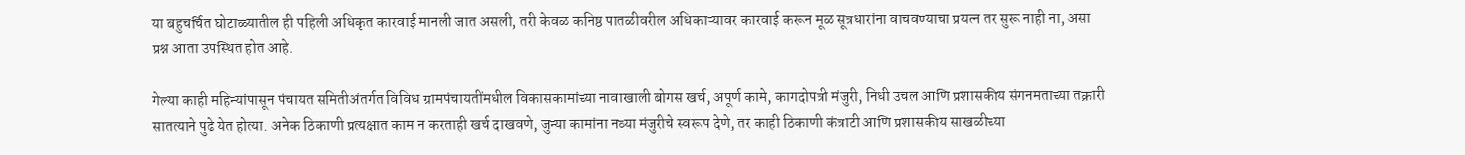या बहुचर्चित घोटाळ्यातील ही पहिली अधिकृत कारवाई मानली जात असली, तरी केवळ कनिष्ठ पातळीवरील अधिकाऱ्यावर कारवाई करून मूळ सूत्रधारांना वाचवण्याचा प्रयत्न तर सुरू नाही ना, असा प्रश्न आता उपस्थित होत आहे.

गेल्या काही महिन्यांपासून पंचायत समितीअंतर्गत विविध ग्रामपंचायतींमधील विकासकामांच्या नावाखाली बोगस खर्च, अपूर्ण कामे, कागदोपत्री मंजुरी, निधी उचल आणि प्रशासकीय संगनमताच्या तक्रारी सातत्याने पुढे येत होत्या. अनेक ठिकाणी प्रत्यक्षात काम न करताही खर्च दाखवणे, जुन्या कामांना नव्या मंजुरीचे स्वरूप देणे, तर काही ठिकाणी कंत्राटी आणि प्रशासकीय साखळीच्या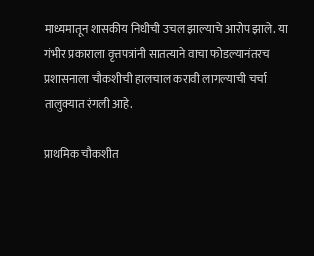माध्यमातून शासकीय निधीची उचल झाल्याचे आरोप झाले. या गंभीर प्रकाराला वृत्तपत्रांनी सातत्याने वाचा फोडल्यानंतरच प्रशासनाला चौकशीची हालचाल करावी लागल्याची चर्चा तालुक्यात रंगली आहे.

प्राथमिक चौकशीत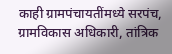काही ग्रामपंचायतींमध्ये सरपंच, ग्रामविकास अधिकारी, तांत्रिक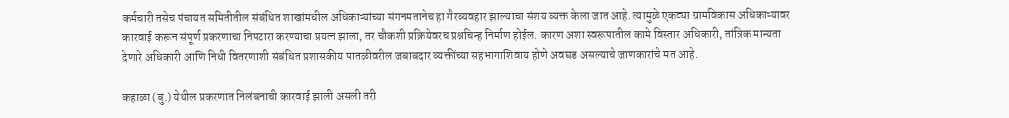कर्मचारी तसेच पंचायत समितीतील संबंधित शाखांमधील अधिकाऱ्यांच्या संगनमतानेच हा गैरव्यवहार झाल्याचा संशय व्यक्त केला जात आहे. त्यामुळे एकट्या ग्रामविकास अधिकाऱ्यावर कारवाई करून संपूर्ण प्रकरणाचा निपटारा करण्याचा प्रयत्न झाला, तर चौकशी प्रक्रियेवरच प्रश्नचिन्ह निर्माण होईल. कारण अशा स्वरूपातील कामे विस्तार अधिकारी, तांत्रिक मान्यता देणारे अधिकारी आणि निधी वितरणाशी संबंधित प्रशासकीय पातळीवरील जबाबदार व्यक्तींच्या सहभागाशिवाय होणे अवघड असल्याचे जाणकारांचे मत आहे.

कहाळा (बु.) येथील प्रकरणात निलंबनाची कारवाई झाली असली तरी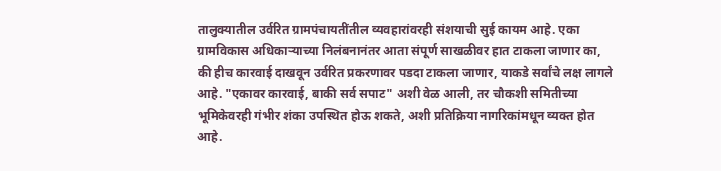तालुक्यातील उर्वरित ग्रामपंचायतींतील व्यवहारांवरही संशयाची सुई कायम आहे. एका ग्रामविकास अधिकाऱ्याच्या निलंबनानंतर आता संपूर्ण साखळीवर हात टाकला जाणार का, की हीच कारवाई दाखवून उर्वरित प्रकरणावर पडदा टाकला जाणार, याकडे सर्वांचे लक्ष लागले आहे. "एकावर कारवाई, बाकी सर्व सपाट" अशी वेळ आली, तर चौकशी समितीच्या भूमिकेवरही गंभीर शंका उपस्थित होऊ शकते, अशी प्रतिक्रिया नागरिकांमधून व्यक्त होत आहे.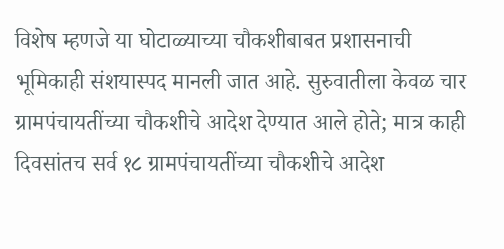विशेष म्हणजे या घोटाळ्याच्या चौकशीबाबत प्रशासनाची भूमिकाही संशयास्पद मानली जात आहे. सुरुवातीला केवळ चार ग्रामपंचायतींच्या चौकशीचे आदेश देण्यात आले होते; मात्र काही दिवसांतच सर्व १८ ग्रामपंचायतींच्या चौकशीचे आदेश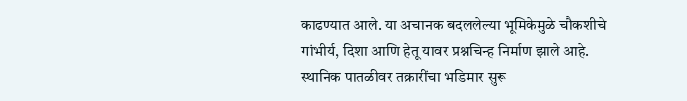काढण्यात आले. या अचानक बदललेल्या भूमिकेमुळे चौकशीचे गांभीर्य, दिशा आणि हेतू यावर प्रश्नचिन्ह निर्माण झाले आहे. स्थानिक पातळीवर तक्रारींचा भडिमार सुरू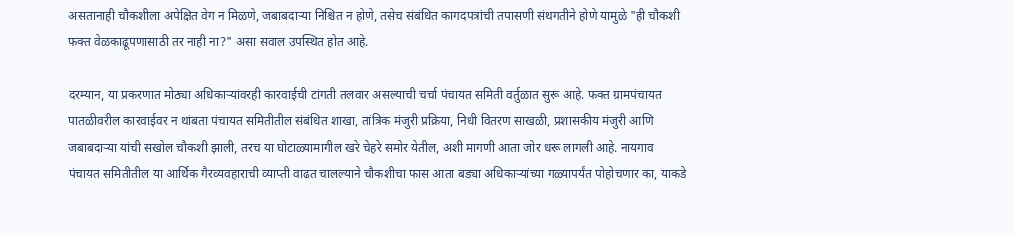असतानाही चौकशीला अपेक्षित वेग न मिळणे, जबाबदाऱ्या निश्चित न होणे, तसेच संबंधित कागदपत्रांची तपासणी संथगतीने होणे यामुळे "ही चौकशी फक्त वेळकाढूपणासाठी तर नाही ना?" असा सवाल उपस्थित होत आहे.

दरम्यान, या प्रकरणात मोठ्या अधिकाऱ्यांवरही कारवाईची टांगती तलवार असल्याची चर्चा पंचायत समिती वर्तुळात सुरू आहे. फक्त ग्रामपंचायत पातळीवरील कारवाईवर न थांबता पंचायत समितीतील संबंधित शाखा, तांत्रिक मंजुरी प्रक्रिया, निधी वितरण साखळी, प्रशासकीय मंजुरी आणि जबाबदाऱ्या यांची सखोल चौकशी झाली, तरच या घोटाळ्यामागील खरे चेहरे समोर येतील, अशी मागणी आता जोर धरू लागली आहे. नायगाव पंचायत समितीतील या आर्थिक गैरव्यवहाराची व्याप्ती वाढत चालल्याने चौकशीचा फास आता बड्या अधिकाऱ्यांच्या गळ्यापर्यंत पोहोचणार का, याकडे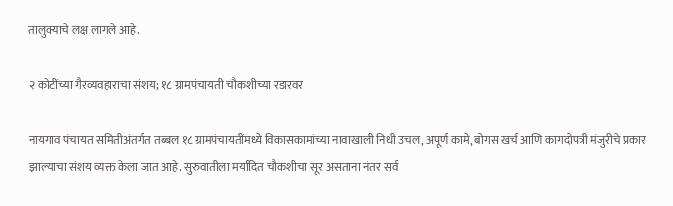तालुक्याचे लक्ष लागले आहे.

२ कोटींच्या गैरव्यवहाराचा संशय; १८ ग्रामपंचायती चौकशीच्या रडारवर

नायगाव पंचायत समितीअंतर्गत तब्बल १८ ग्रामपंचायतींमध्ये विकासकामांच्या नावाखाली निधी उचल, अपूर्ण कामे, बोगस खर्च आणि कागदोपत्री मंजुरीचे प्रकार झाल्याचा संशय व्यक्त केला जात आहे. सुरुवातीला मर्यादित चौकशीचा सूर असताना नंतर सर्व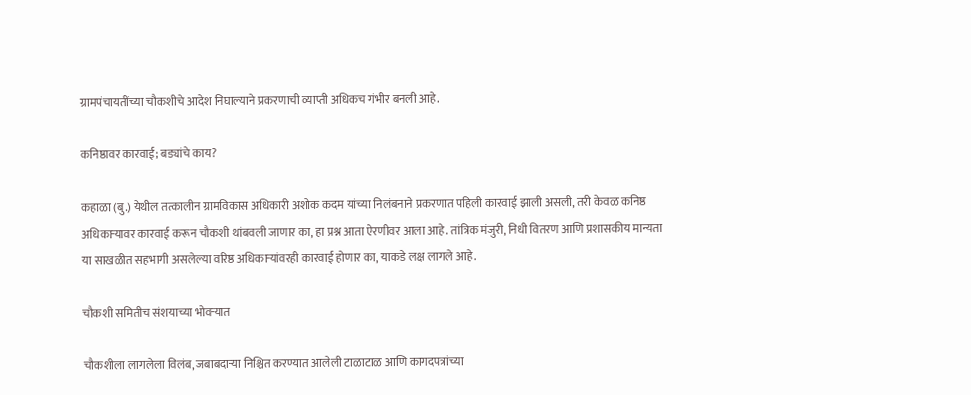ग्रामपंचायतींच्या चौकशीचे आदेश निघाल्याने प्रकरणाची व्याप्ती अधिकच गंभीर बनली आहे.

कनिष्ठावर कारवाई; बड्यांचे काय?

कहाळा (बु.) येथील तत्कालीन ग्रामविकास अधिकारी अशोक कदम यांच्या निलंबनाने प्रकरणात पहिली कारवाई झाली असली, तरी केवळ कनिष्ठ अधिकाऱ्यावर कारवाई करून चौकशी थांबवली जाणार का, हा प्रश्न आता ऐरणीवर आला आहे. तांत्रिक मंजुरी, निधी वितरण आणि प्रशासकीय मान्यता या साखळीत सहभागी असलेल्या वरिष्ठ अधिकाऱ्यांवरही कारवाई होणार का, याकडे लक्ष लागले आहे.

चौकशी समितीच संशयाच्या भोवऱ्यात

चौकशीला लागलेला विलंब, जबाबदाऱ्या निश्चित करण्यात आलेली टाळाटाळ आणि कागदपत्रांच्या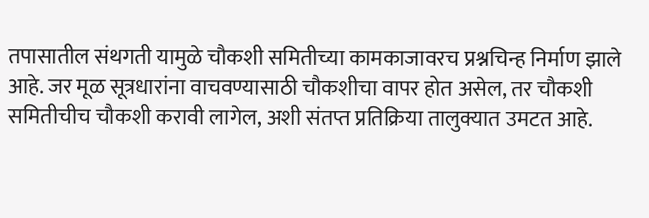तपासातील संथगती यामुळे चौकशी समितीच्या कामकाजावरच प्रश्नचिन्ह निर्माण झाले आहे. जर मूळ सूत्रधारांना वाचवण्यासाठी चौकशीचा वापर होत असेल, तर चौकशी समितीचीच चौकशी करावी लागेल, अशी संतप्त प्रतिक्रिया तालुक्यात उमटत आहे.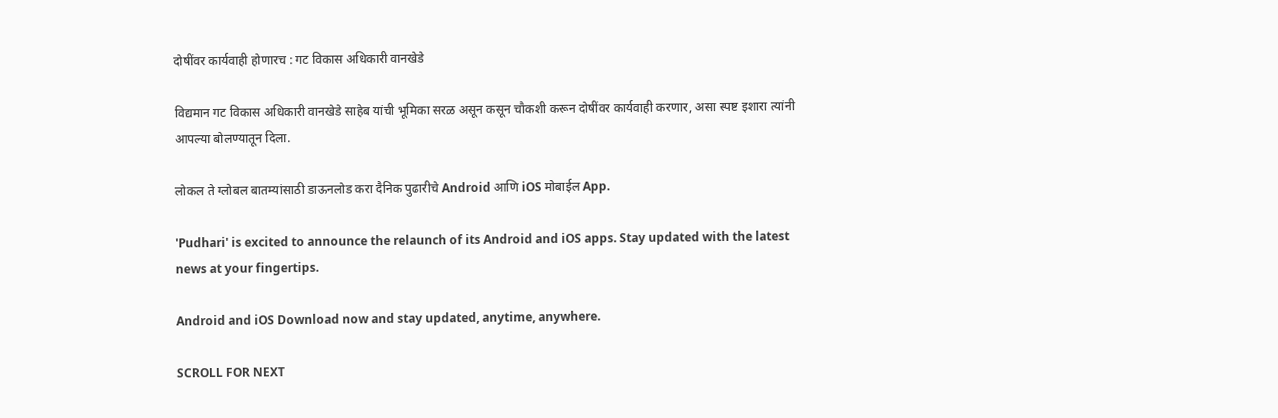दोषींवर कार्यवाही होणारच : गट विकास अधिकारी वानखेडे

विद्यमान गट विकास अधिकारी वानखेडे साहेब यांची भूमिका सरळ असून कसून चौकशी करून दोषींवर कार्यवाही करणार, असा स्पष्ट इशारा त्यांनी आपल्या बोलण्यातून दिला.

लोकल ते ग्लोबल बातम्यांसाठी डाऊनलोड करा दैनिक पुढारीचे Android आणि iOS मोबाईल App.

'Pudhari' is excited to announce the relaunch of its Android and iOS apps. Stay updated with the latest news at your fingertips.

Android and iOS Download now and stay updated, anytime, anywhere.

SCROLL FOR NEXT